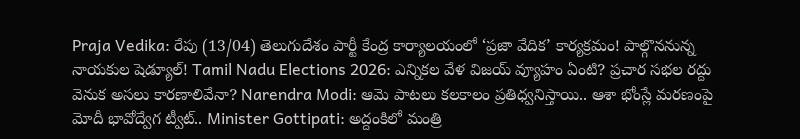Praja Vedika: రేపు (13/04) తెలుగుదేశం పార్టీ కేంద్ర కార్యాలయంలో ‘ప్రజా వేదిక’ కార్యక్రమం! పాల్గొననున్న నాయకుల షెడ్యూల్! Tamil Nadu Elections 2026: ఎన్నికల వేళ విజయ్ వ్యూహం ఏంటి? ప్రచార సభల రద్దు వెనుక అసలు కారణాలివేనా? Narendra Modi: ఆమె పాటలు కలకాలం ప్రతిధ్వనిస్తాయి.. ఆశా భోంస్లే మరణంపై మోదీ భావోద్వేగ ట్వీట్.. Minister Gottipati: అద్దంకిలో మంత్రి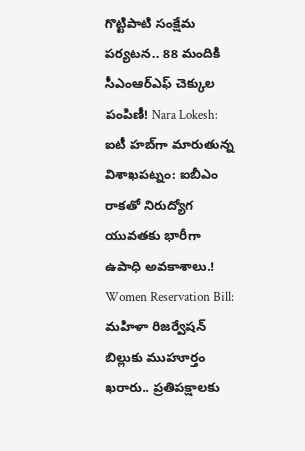గొట్టిపాటి సంక్షేమ పర్యటన.. 88 మందికి సీఎంఆర్‌ఎఫ్ చెక్కుల పంపిణీ! Nara Lokesh: ఐటీ హబ్‌గా మారుతున్న విశాఖపట్నం: ఐబీఎం రాకతో నిరుద్యోగ యువతకు భారీగా ఉపాధి అవకాశాలు.! Women Reservation Bill: మహిళా రిజర్వేషన్ బిల్లుకు ముహూర్తం ఖరారు.. ప్రతిపక్షాలకు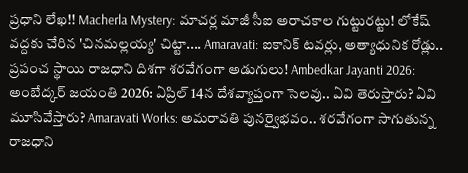ప్రధాని లేఖ!! Macherla Mystery: మాచర్ల మాజీ సీఐ అరాచకాల గుట్టురట్టు! లోకేష్ వద్దకు చేరిన 'చినమల్లయ్య' చిట్టా.... Amaravati: ఐకానిక్ టవర్లు, అత్యాధునిక రోడ్లు.. ప్రపంచ స్థాయి రాజధాని దిశగా శరవేగంగా అడుగులు! Ambedkar Jayanti 2026: అంబేద్కర్ జయంతి 2026: ఏప్రిల్ 14న దేశవ్యాప్తంగా సెలవు.. ఏవి తెరుస్తారు? ఏవి మూసివేస్తారు? Amaravati Works: అమరావతి పునర్వైభవం.. శరవేగంగా సాగుతున్న రాజధాని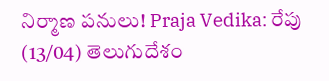నిర్మాణ పనులు! Praja Vedika: రేపు (13/04) తెలుగుదేశం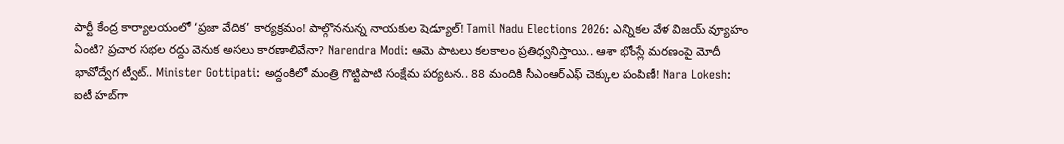పార్టీ కేంద్ర కార్యాలయంలో ‘ప్రజా వేదిక’ కార్యక్రమం! పాల్గొననున్న నాయకుల షెడ్యూల్! Tamil Nadu Elections 2026: ఎన్నికల వేళ విజయ్ వ్యూహం ఏంటి? ప్రచార సభల రద్దు వెనుక అసలు కారణాలివేనా? Narendra Modi: ఆమె పాటలు కలకాలం ప్రతిధ్వనిస్తాయి.. ఆశా భోంస్లే మరణంపై మోదీ భావోద్వేగ ట్వీట్.. Minister Gottipati: అద్దంకిలో మంత్రి గొట్టిపాటి సంక్షేమ పర్యటన.. 88 మందికి సీఎంఆర్‌ఎఫ్ చెక్కుల పంపిణీ! Nara Lokesh: ఐటీ హబ్‌గా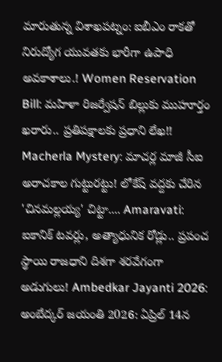మారుతున్న విశాఖపట్నం: ఐబీఎం రాకతో నిరుద్యోగ యువతకు భారీగా ఉపాధి అవకాశాలు.! Women Reservation Bill: మహిళా రిజర్వేషన్ బిల్లుకు ముహూర్తం ఖరారు.. ప్రతిపక్షాలకు ప్రధాని లేఖ!! Macherla Mystery: మాచర్ల మాజీ సీఐ అరాచకాల గుట్టురట్టు! లోకేష్ వద్దకు చేరిన 'చినమల్లయ్య' చిట్టా.... Amaravati: ఐకానిక్ టవర్లు, అత్యాధునిక రోడ్లు.. ప్రపంచ స్థాయి రాజధాని దిశగా శరవేగంగా అడుగులు! Ambedkar Jayanti 2026: అంబేద్కర్ జయంతి 2026: ఏప్రిల్ 14న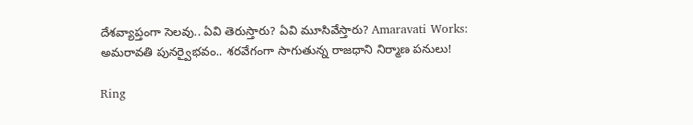దేశవ్యాప్తంగా సెలవు.. ఏవి తెరుస్తారు? ఏవి మూసివేస్తారు? Amaravati Works: అమరావతి పునర్వైభవం.. శరవేగంగా సాగుతున్న రాజధాని నిర్మాణ పనులు!

Ring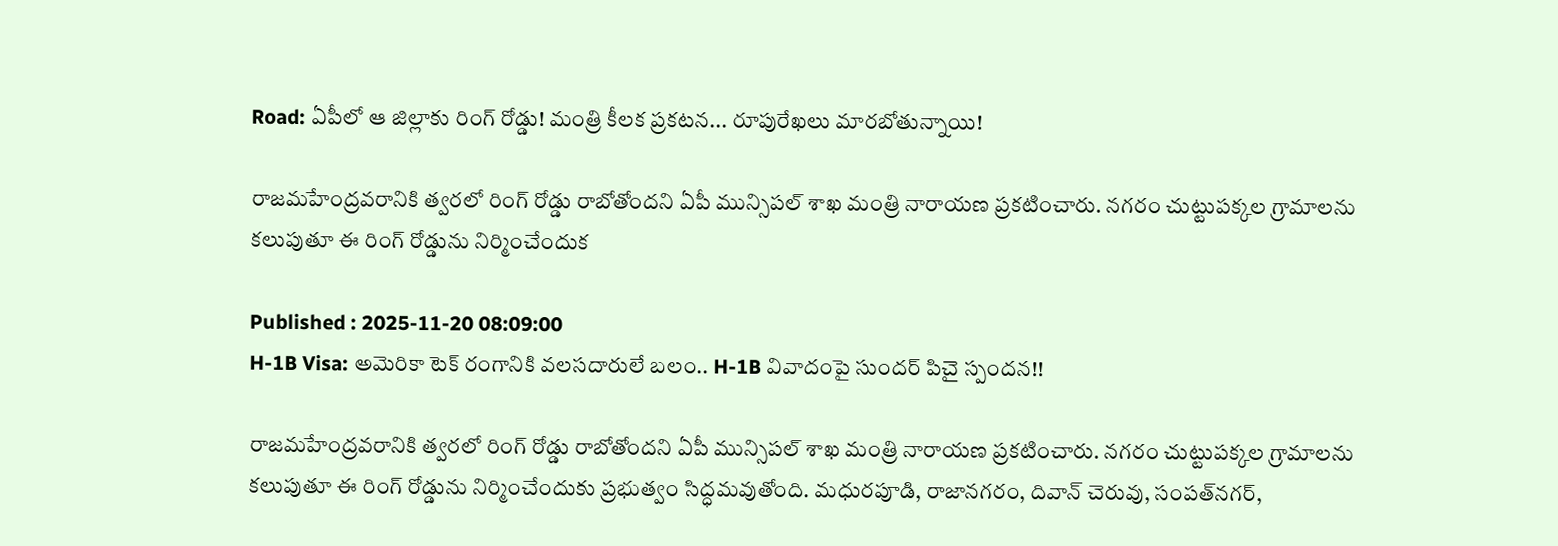Road: ఏపీలో ఆ జిల్లాకు రింగ్ రోడ్డు! మంత్రి కీలక ప్రకటన... రూపురేఖలు మారబోతున్నాయి!

రాజమహేంద్రవరానికి త్వరలో రింగ్ రోడ్డు రాబోతోందని ఏపీ మున్సిపల్‌ శాఖ మంత్రి నారాయణ ప్రకటించారు. నగరం చుట్టుపక్కల గ్రామాలను కలుపుతూ ఈ రింగ్ రోడ్డును నిర్మించేందుక

Published : 2025-11-20 08:09:00
H-1B Visa: అమెరికా టెక్ రంగానికి వలసదారులే బలం.. H-1B వివాదంపై సుందర్ పిచై స్పందన!!

రాజమహేంద్రవరానికి త్వరలో రింగ్ రోడ్డు రాబోతోందని ఏపీ మున్సిపల్‌ శాఖ మంత్రి నారాయణ ప్రకటించారు. నగరం చుట్టుపక్కల గ్రామాలను కలుపుతూ ఈ రింగ్ రోడ్డును నిర్మించేందుకు ప్రభుత్వం సిద్ధమవుతోంది. మధురపూడి, రాజానగరం, దివాన్‌ చెరువు, సంపత్‌నగర్,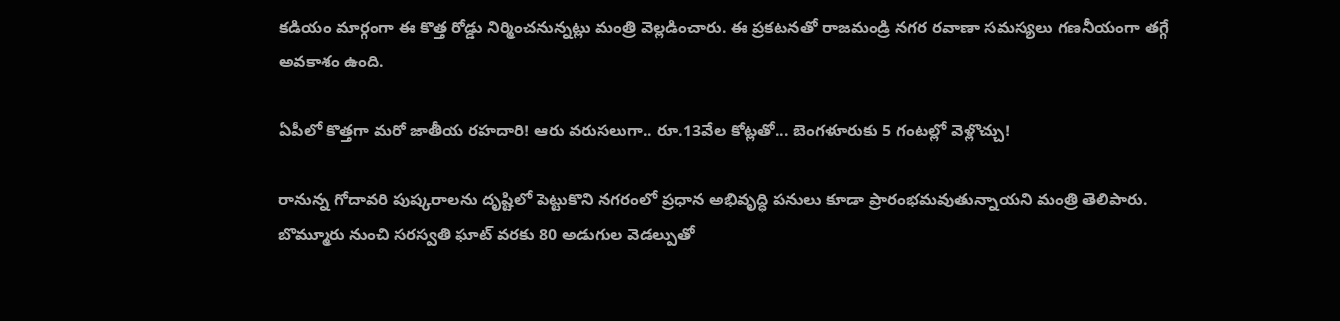కడియం మార్గంగా ఈ కొత్త రోడ్డు నిర్మించనున్నట్లు మంత్రి వెల్లడించారు. ఈ ప్రకటనతో రాజమండ్రి నగర రవాణా సమస్యలు గణనీయంగా తగ్గే అవకాశం ఉంది.

ఏపీలో కొత్తగా మరో జాతీయ రహదారి! ఆరు వరుసలుగా.. రూ.13వేల కోట్లతో... బెంగళూరుకు 5 గంటల్లో వెళ్లొచ్చు!

రానున్న గోదావరి పుష్కరాలను దృష్టిలో పెట్టుకొని నగరంలో ప్రధాన అభివృద్ధి పనులు కూడా ప్రారంభమవుతున్నాయని మంత్రి తెలిపారు. బొమ్మూరు నుంచి సరస్వతి ఘాట్ వరకు 80 అడుగుల వెడల్పుతో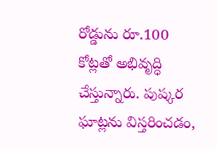రోడ్డును రూ.100 కోట్లతో అభివృద్ధి చేస్తున్నారు. పుష్కర ఘాట్లను విస్తరించడం,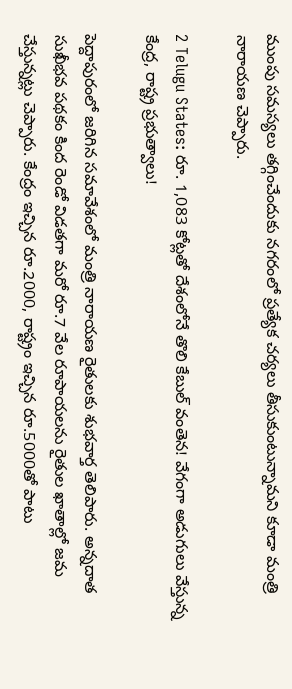ముంపు సమస్యలు తగ్గించేందుకు నగరంలో ప్రత్యేక చర్యలు తీసుకుంటున్నామని కూడా మంత్రి నారాయణ చెప్పారు.

2 Telugu States: రూ. 1,083 కోట్లతో దేశంలోనే తొలి కేబుల్ వంతెన! వేగంగా అడుగులు వేస్తున్న కేంద్ర, రాష్ట్ర ప్రభుత్వాలు!

పెద్దాపురంలో జరిగిన సమావేశంలో మంత్రి నారాయణ రైతులకు శుభవార్త తెలిపారు. అన్నదాత సుఖీభవ పథకం కింద రెండో విడతగా మరో రూ.7 వేల రూపాయలను రైతుల ఖాతాల్లో జమ చేస్తున్నట్లు చెప్పారు. కేంద్రం ఇచ్చిన రూ.2000, రాష్ట్రం ఇచ్చిన రూ.5000తో పాటు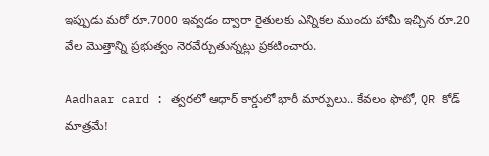ఇప్పుడు మరో రూ.7000 ఇవ్వడం ద్వారా రైతులకు ఎన్నికల ముందు హామీ ఇచ్చిన రూ.20 వేల మొత్తాన్ని ప్రభుత్వం నెరవేర్చుతున్నట్లు ప్రకటించారు.

Aadhaar card : త్వరలో ఆధార్ కార్డులో భారీ మార్పులు.. కేవలం ఫొటో, QR కోడ్ మాత్రమే!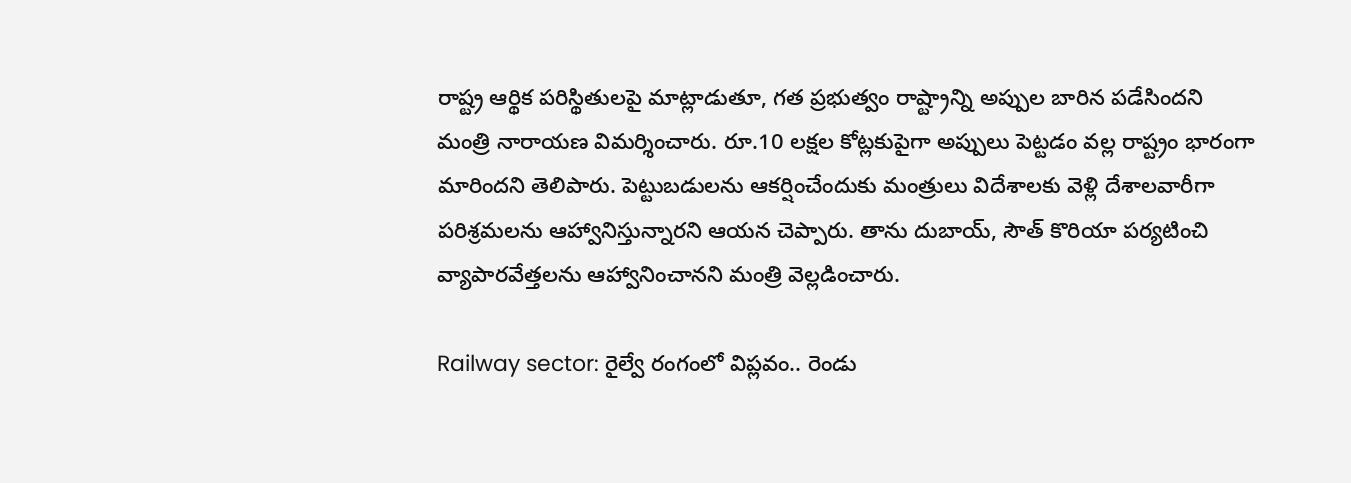రాష్ట్ర ఆర్థిక పరిస్థితులపై మాట్లాడుతూ, గత ప్రభుత్వం రాష్ట్రాన్ని అప్పుల బారిన పడేసిందని మంత్రి నారాయణ విమర్శించారు. రూ.10 లక్షల కోట్లకుపైగా అప్పులు పెట్టడం వల్ల రాష్ట్రం భారంగా మారిందని తెలిపారు. పెట్టుబడులను ఆకర్షించేందుకు మంత్రులు విదేశాలకు వెళ్లి దేశాలవారీగా పరిశ్రమలను ఆహ్వానిస్తున్నారని ఆయన చెప్పారు. తాను దుబాయ్, సౌత్ కొరియా పర్యటించి వ్యాపారవేత్తలను ఆహ్వానించానని మంత్రి వెల్లడించారు.

Railway sector: రైల్వే రంగంలో విప్లవం.. రెండు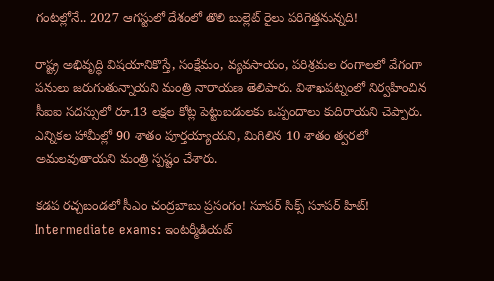గంటల్లోనే.. 2027 ఆగస్టులో దేశంలో తొలి బుల్లెట్ రైలు పరిగెత్తనున్నది!

రాష్ట్ర అభివృద్ధి విషయానికొస్తే, సంక్షేమం, వ్యవసాయం, పరిశ్రమల రంగాలలో వేగంగా పనులు జరుగుతున్నాయని మంత్రి నారాయణ తెలిపారు. విశాఖపట్నంలో నిర్వహించిన సీఐఐ సదస్సులో రూ.13 లక్షల కోట్ల పెట్టుబడులకు ఒప్పందాలు కుదిరాయని చెప్పారు. ఎన్నికల హామీల్లో 90 శాతం పూర్తయ్యాయని, మిగిలిన 10 శాతం త్వరలో అమలవుతాయని మంత్రి స్పష్టం చేశారు.

కడప రచ్చబండలో సీఎం చంద్రబాబు ప్రసంగం! సూపర్ సిక్స్‌ సూపర్ హిట్!
Intermediate exams: ఇంటర్మీడియట్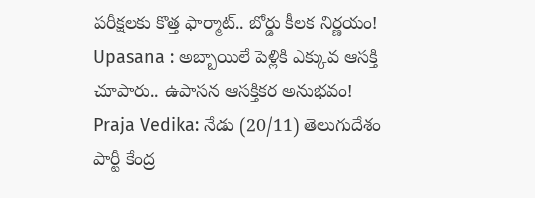పరీక్షలకు కొత్త ఫార్మాట్.. బోర్డు కీలక నిర్ణయం!
Upasana : అబ్బాయిలే పెళ్లికి ఎక్కువ ఆసక్తి చూపారు.. ఉపాసన ఆసక్తికర అనుభవం!
Praja Vedika: నేడు (20/11) తెలుగుదేశం పార్టీ కేంద్ర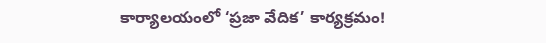కార్యాలయంలో ‘ప్రజా వేదిక’ కార్యక్రమం!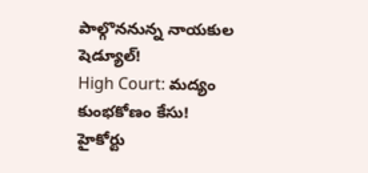పాల్గొననున్న నాయకుల షెడ్యూల్!
High Court: మద్యం కుంభకోణం కేసు! హైకోర్టు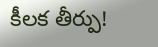కీలక తీర్పు!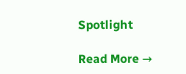Spotlight

Read More →